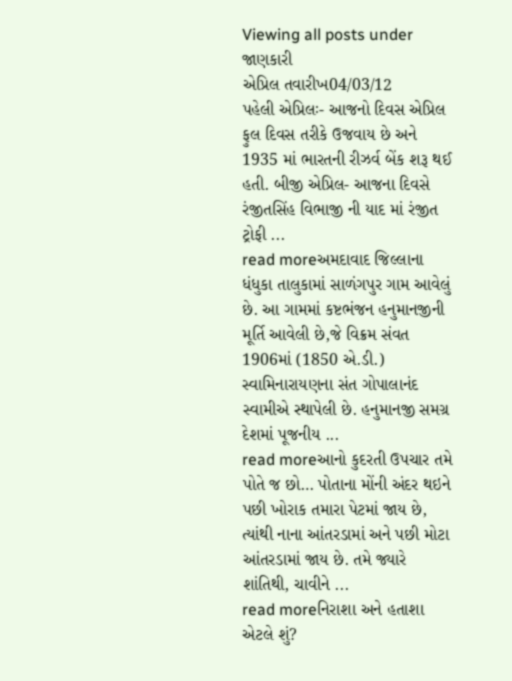Viewing all posts under જાણકારી
એપ્રિલ તવારીખ04/03/12
પહેલી એપ્રિલઃ- આજનો દિવસ એપ્રિલ ફુલ દિવસ તરીકે ઉજવાય છે અને 1935 માં ભારતની રીઝર્વ બેંક શરૂ થઈ હતી. બીજી એપ્રિલ- આજના દિવસે રંજીતસિંહ વિભાજી ની યાદ માં રંજીત ટ્રોફી ...
read moreઅમદાવાદ જિલ્લાના ધંધુકા તાલુકામાં સાળંગપુર ગામ આવેલું છે. આ ગામમાં કષ્ટભંજન હનુમાનજીની મૂર્તિ આવેલી છે,જે વિક્રમ સંવત 1906માં (1850 એ.ડી.) સ્વામિનારાયણના સંત ગોપાલાનંદ સ્વામીએ સ્થાપેલી છે. હનુમાનજી સમગ્ર દેશમાં પૂજનીય ...
read moreઆનો કુદરતી ઉપચાર તમે પોતે જ છો… પોતાના મોંની અંદર થઇને પછી ખોરાક તમારા પેટમાં જાય છે, ત્યાંથી નાના આંતરડામાં અને પછી મોટા આંતરડામાં જાય છે. તમે જ્યારે શાંતિથી, ચાવીને ...
read moreનિરાશા અને હતાશા એટલે શું?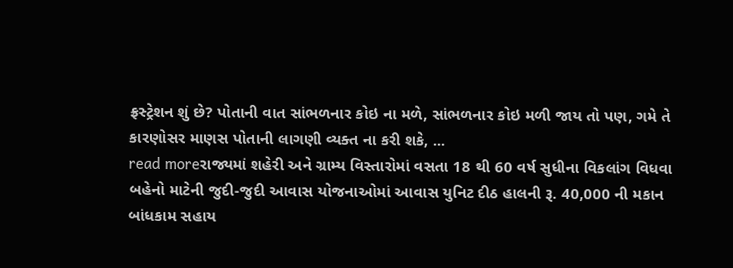ફ્રસ્ટ્રેશન શું છે? પોતાની વાત સાંભળનાર કોઇ ના મળે, સાંભળનાર કોઇ મળી જાય તો પણ, ગમે તે કારણોસર માણસ પોતાની લાગણી વ્યક્ત ના કરી શકે, ...
read moreરાજ્યમાં શહેરી અને ગ્રામ્ય વિસ્તારોમાં વસતા 18 થી 60 વર્ષ સુધીના વિકલાંગ વિધવા બહેનો માટેની જુદી-જુદી આવાસ યોજનાઓમાં આવાસ યુનિટ દીઠ હાલની રૂ. 40,000 ની મકાન બાંધકામ સહાય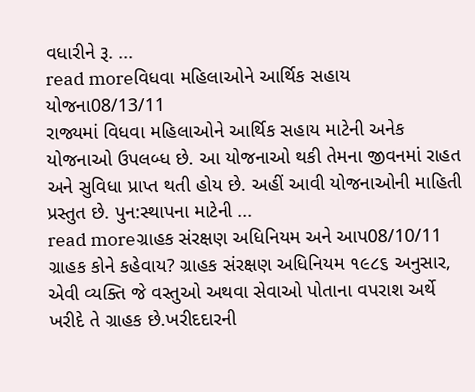વધારીને રૂ. ...
read moreવિધવા મહિલાઓને આર્થિક સહાય યોજના08/13/11
રાજ્યમાં વિધવા મહિલાઓને આર્થિક સહાય માટેની અનેક યોજનાઓ ઉપલબ્ધ છે. આ યોજનાઓ થકી તેમના જીવનમાં રાહત અને સુવિધા પ્રાપ્ત થતી હોય છે. અહીં આવી યોજનાઓની માહિતી પ્રસ્તુત છે. પુન:સ્થાપના માટેની ...
read moreગ્રાહક સંરક્ષણ અધિનિયમ અને આપ08/10/11
ગ્રાહક કોને કહેવાય? ગ્રાહક સંરક્ષણ અધિનિયમ ૧૯૮૬ અનુસાર, એવી વ્યક્તિ જે વસ્તુઓ અથવા સેવાઓ પોતાના વપરાશ અર્થે ખરીદે તે ગ્રાહક છે.ખરીદદારની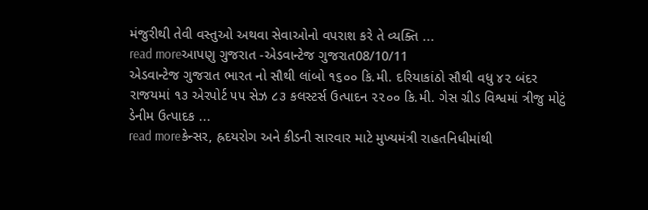મંજુરીથી તેવી વસ્તુઓ અથવા સેવાઓનો વપરાશ કરે તે વ્યક્તિ ...
read moreઆપણુ ગુજરાત -એડવાન્ટેજ ગુજરાત08/10/11
એડવાન્ટેજ ગુજરાત ભારત નો સૌથી લાંબો ૧૬૦૦ કિ.મી. દરિયાકાંઠો સૌથી વધુ ૪૨ બંદર રાજયમાં ૧૩ એરપોર્ટ ૫૫ સેઝ ૮૩ કલસ્ટર્સ ઉત્પાદન ૨૨૦૦ કિ.મી. ગેસ ગ્રીડ વિશ્વમાં ત્રીજુ મોટું ડેનીમ ઉત્પાદક ...
read moreકેન્સર, હ્રદયરોગ અને કીડની સારવાર માટે મુખ્યમંત્રી રાહતનિધીમાંથી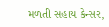મળતી સહાય કેન્સર,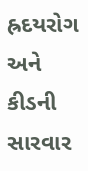હ્રદયરોગ અને કીડની સારવાર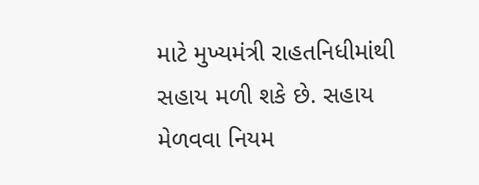માટે મુખ્યમંત્રી રાહતનિધીમાંથી સહાય મળી શકે છે. સહાય મેળવવા નિયમ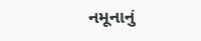નમૂનાનું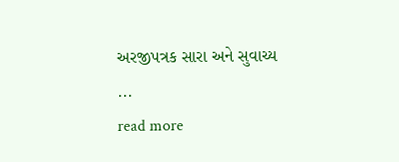અરજીપત્રક સારા અને સુવાચ્ય ...
read more